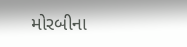મોરબીના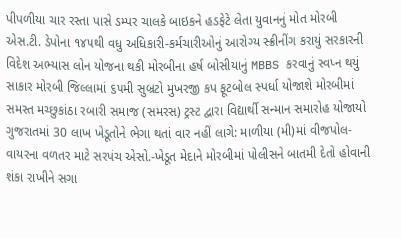પીપળીયા ચાર રસ્તા પાસે ડમ્પર ચાલકે બાઇકને હડફેટે લેતા યુવાનનું મોત મોરબી એસ.ટી. ડેપોના ૧૪૫થી વધુ અધિકારી-કર્મચારીઓનું આરોગ્ય સ્ક્રીનીંગ કરાયું સરકારની વિદેશ અભ્યાસ લોન યોજના થકી મોરબીના હર્ષ બોસીયાનું MBBS કરવાનું સ્વપ્ન થયું સાકાર મોરબી જિલ્લામાં ૬૫મી સુબ્રટો મુખરજી કપ ફૂટબોલ સ્પર્ધા યોજાશે મોરબીમાં સમસ્ત મચ્છુકાંઠા રબારી સમાજ (સમરસ) ટ્રસ્ટ દ્વારા વિદ્યાર્થી સન્માન સમારોહ યોજાયો ગુજરાતમાં 30 લાખ ખેડૂતોને ભેગા થતાં વાર નહીં લાગે: માળીયા (મી)માં વીજપોલ-વાયરના વળતર માટે સરપંચ એસો.-ખેડૂત મેદાને મોરબીમાં પોલીસને બાતમી દેતો હોવાની શંકા રાખીને સગા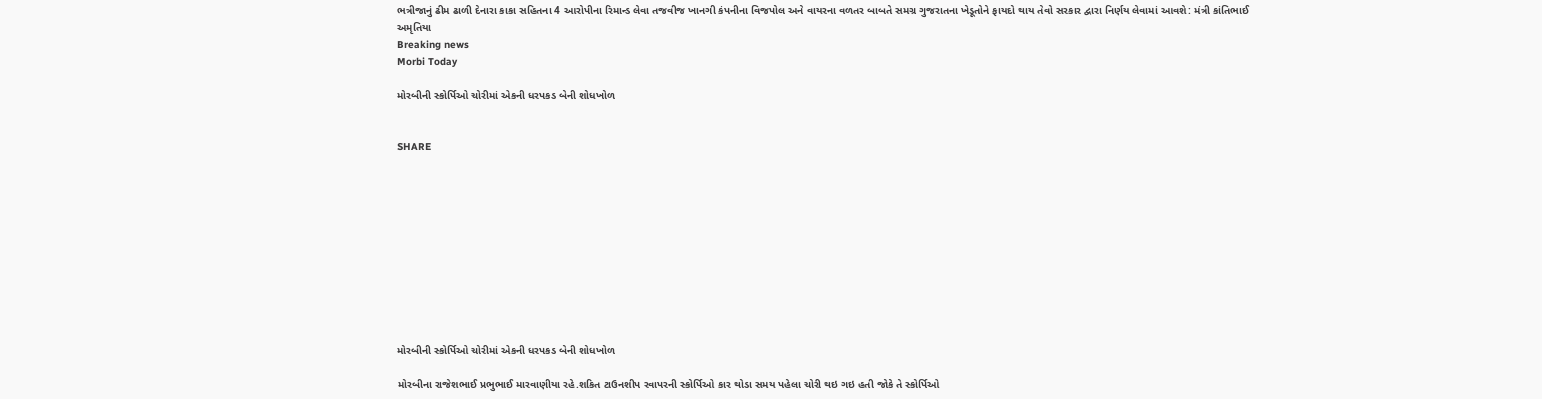ભત્રીજાનું ઢીમ ઢાળી દેનારા કાકા સહિતના 4 આરોપીના રિમાન્ડ લેવા તજવીજ ખાનગી કંપનીના વિજપોલ અને વાયરના વળતર બાબતે સમગ્ર ગુજરાતના ખેડૂતોને ફાયદો થાય તેવો સરકાર દ્વારા નિર્ણય લેવામાં આવશે: મંત્રી કાંતિભાઈ અમૃતિયા
Breaking news
Morbi Today

મોરબીની સ્કોર્પિઓ ચોરીમાં એકની ધરપકડ બેની શોધખોળ


SHARE











મોરબીની સ્કોર્પિઓ ચોરીમાં એકની ધરપકડ બેની શોધખોળ

મોરબીના રાજેશભાઈ પ્રભુભાઈ મારવાણીયા રહે.શકિત ટાઉનશીપ રવાપરની સ્કોર્પિઓ કાર થોડા સમય પહેલા ચોરી થઇ ગઇ હતી જોકે તે સ્કોર્પિઓ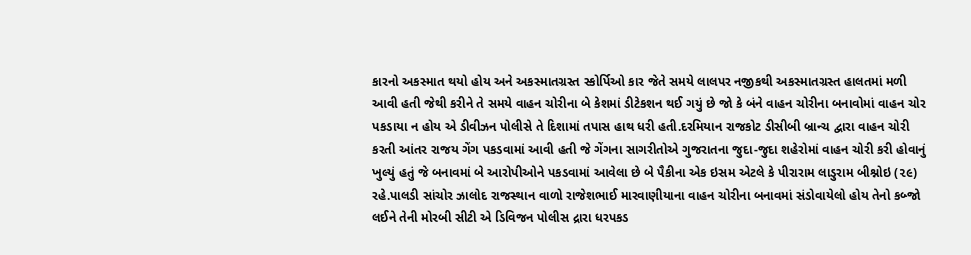કારનો અકસ્માત થયો હોય અને અકસ્માતગ્રસ્ત સ્કોર્પિઓ કાર જેતે સમયે લાલપર નજીકથી અકસ્માતગ્રસ્ત હાલતમાં મળી આવી હતી જેથી કરીને તે સમયે વાહન ચોરીના બે કેશમાં ડીટેકશન થઈ ગયું છે જો કે બંને વાહન ચોરીના બનાવોમાં વાહન ચોર પકડાયા ન હોય એ ડીવીઝન પોલીસે તે દિશામાં તપાસ હાથ ધરી હતી.દરમિયાન રાજકોટ ડીસીબી બ્રાન્ચ દ્વારા વાહન ચોરી કરતી આંતર રાજય ગેંગ પકડવામાં આવી હતી જે ગેંગના સાગરીતોએ ગુજરાતના જુદા-જુદા શહેરોમાં વાહન ચોરી કરી હોવાનું ખુલ્યું હતું જે બનાવમાં બે આરોપીઓને પકડવામાં આવેલા છે બે પૈકીના એક ઇસમ એટલે કે પીરારામ લાડુરામ બીશ્નોઇ (૨૯) રહે.પાલડી સાંચોર ઝાલોદ રાજસ્થાન વાળો રાજેશભાઈ મારવાણીયાના વાહન ચોરીના બનાવમાં સંડોવાયેલો હોય તેનો કબ્જો લઈને તેની મોરબી સીટી એ ડિવિજન પોલીસ દ્રારા ધરપકડ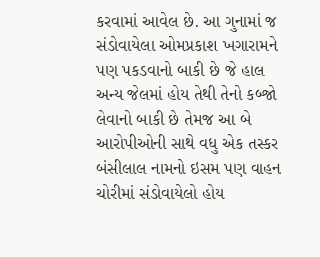કરવામાં આવેલ છે. આ ગુનામાં જ સંડોવાયેલા ઓમપ્રકાશ ખગારામને પણ પકડવાનો બાકી છે જે હાલ અન્ય જેલમાં હોય તેથી તેનો કબ્જો લેવાનો બાકી છે તેમજ આ બે આરોપીઓની સાથે વધુ એક તસ્કર બંસીલાલ નામનો ઇસમ પણ વાહન ચોરીમાં સંડોવાયેલો હોય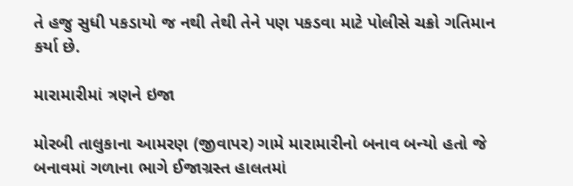તે હજુ સુધી પકડાયો જ નથી તેથી તેને પણ પકડવા માટે પોલીસે ચક્રો ગતિમાન કર્યા છે.

મારામારીમાં ત્રણને ઇજા

મોરબી તાલુકાના આમરણ (જીવાપર) ગામે મારામારીનો બનાવ બન્યો હતો જે બનાવમાં ગળાના ભાગે ઈજાગ્રસ્ત હાલતમાં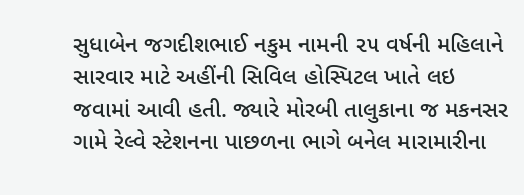સુધાબેન જગદીશભાઈ નકુમ નામની ૨૫ વર્ષની મહિલાને સારવાર માટે અહીંની સિવિલ હોસ્પિટલ ખાતે લઇ જવામાં આવી હતી. જ્યારે મોરબી તાલુકાના જ મકનસર ગામે રેલ્વે સ્ટેશનના પાછળના ભાગે બનેલ મારામારીના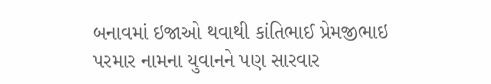બનાવમાં ઇજાઓ થવાથી કાંતિભાઈ પ્રેમજીભાઇ પરમાર નામના યુવાનને પણ સારવાર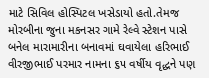માટે સિવિલ હોસ્પિટલ ખસેડાયો હતો.તેમજ મોરબીના જુના મકનસર ગામે રેલ્વે સ્ટેશન પાસે બનેલ મારામારીના બનાવમાં ઘવાયેલા હરિભાઈ વીરજીભાઈ પરમાર નામના ૬૫ વર્ષીય વૃદ્ધને પણ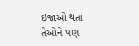ઇજાઓ થતા તેઓને પણ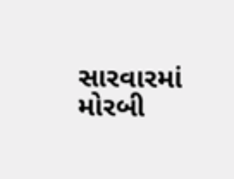સારવારમાં મોરબી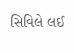સિવિલે લઈ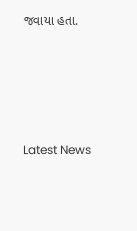જવાયા હતા.





Latest News